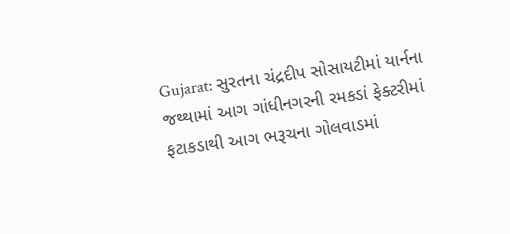Gujarat: સુરતના ચંદ્રદીપ સોસાયટીમાં યાર્નના જથ્થામાં આગ ગાંધીનગરની રમકડાં ફેક્ટરીમાં ફટાકડાથી આગ ભરૂચના ગોલવાડમાં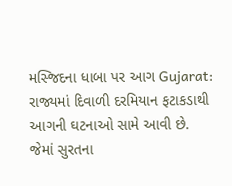મસ્જિદના ધાબા પર આગ Gujarat: રાજ્યમાં દિવાળી દરમિયાન ફટાકડાથી આગની ઘટનાઓ સામે આવી છે. જેમાં સુરતના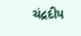ચંદ્રદીપ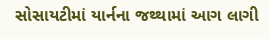સોસાયટીમાં યાર્નના જથ્થામાં આગ લાગી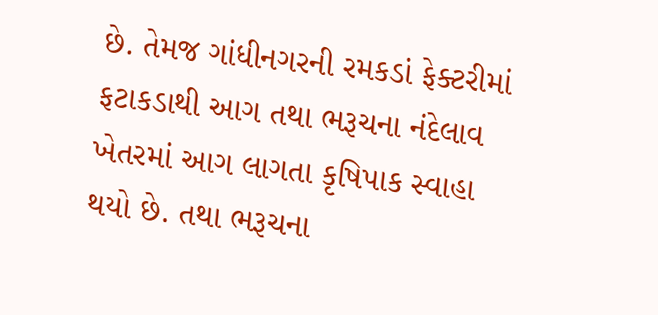છે. તેમજ ગાંધીનગરની રમકડાં ફેક્ટરીમાં ફટાકડાથી આગ તથા ભરૂચના નંદેલાવ ખેતરમાં આગ લાગતા કૃષિપાક સ્વાહા થયો છે. તથા ભરૂચના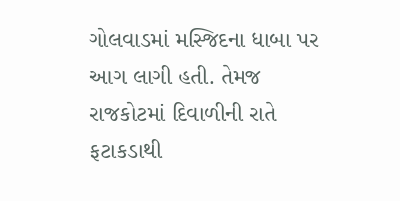ગોલવાડમાં મસ્જિદના ધાબા પર આગ લાગી હતી. તેમજ રાજકોટમાં દિવાળીની રાતે ફટાકડાથી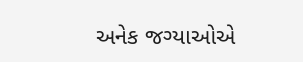અનેક જગ્યાઓએ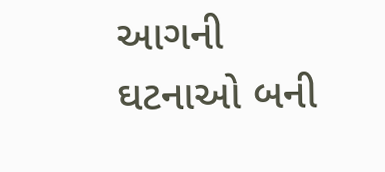આગની ઘટનાઓ બની